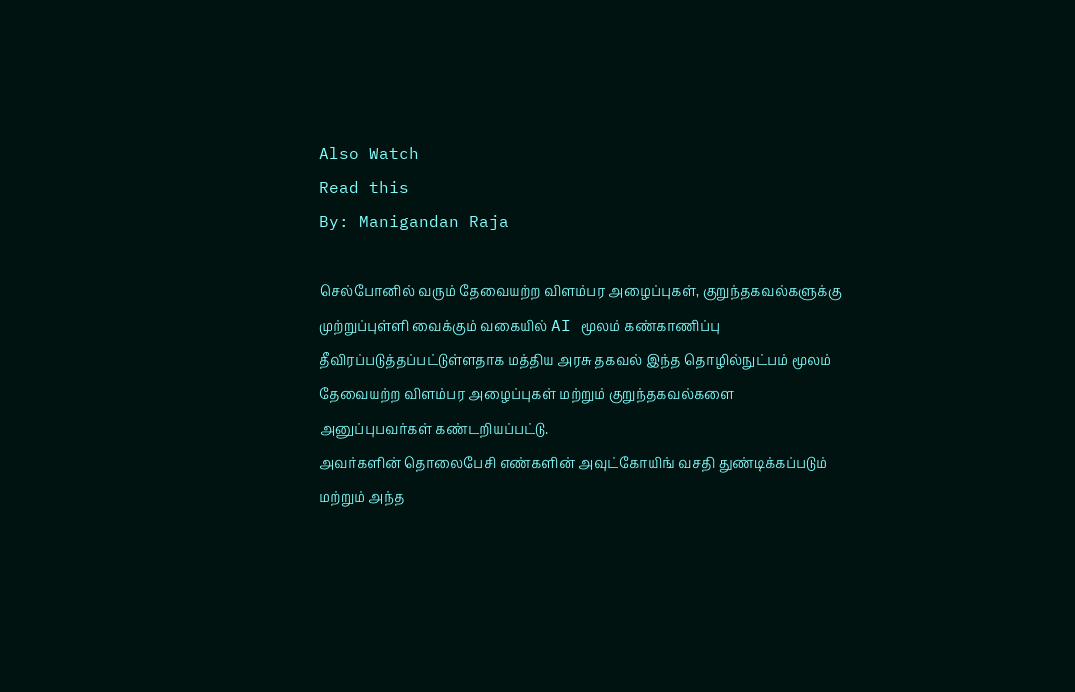Also Watch
Read this
By: Manigandan Raja

செல்போனில் வரும் தேவையற்ற விளம்பர அழைப்புகள், குறுந்தகவல்களுக்கு முற்றுப்புள்ளி வைக்கும் வகையில் AI மூலம் கண்காணிப்பு தீவிரப்படுத்தப்பட்டுள்ளதாக மத்திய அரசு தகவல் இந்த தொழில்நுட்பம் மூலம் தேவையற்ற விளம்பர அழைப்புகள் மற்றும் குறுந்தகவல்களை அனுப்புபவர்கள் கண்டறியப்பட்டு.
அவர்களின் தொலைபேசி எண்களின் அவுட்கோயிங் வசதி துண்டிக்கப்படும் மற்றும் அந்த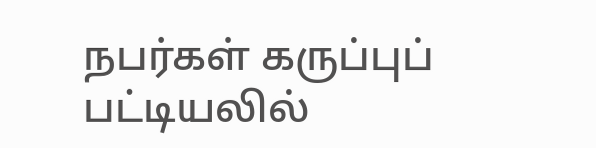நபர்கள் கருப்புப் பட்டியலில்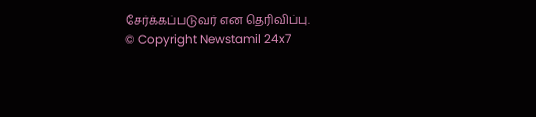சேர்க்கப்படுவர் என தெரிவிப்பு.
© Copyright Newstamil 24x7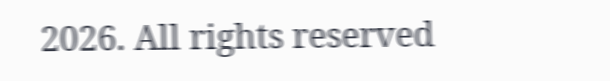2026. All rights reserved